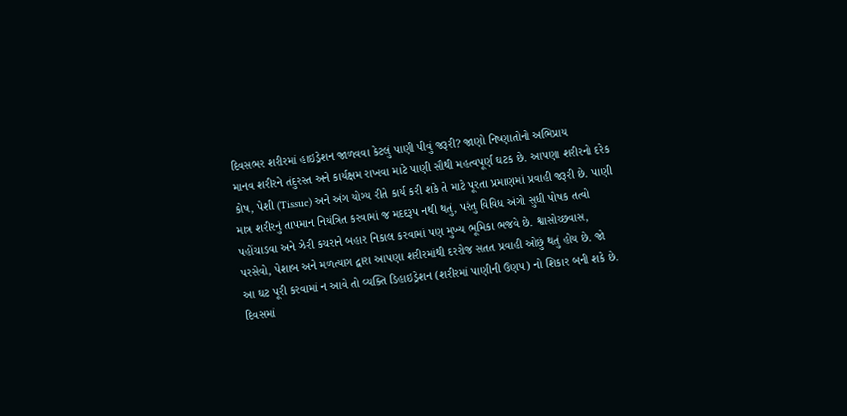દિવસભર શરીરમાં હાઇડ્રેશન જાળવવા કેટલું પાણી પીવું જરૂરી? જાણો નિષ્ણાતોનો અભિપ્રાય
માનવ શરીરને તંદુરસ્ત અને કાર્યક્ષમ રાખવા માટે પાણી સૌથી મહત્વપૂર્ણ ઘટક છે. આપણા શરીરનો દરેક કોષ, પેશી (Tissue) અને અંગ યોગ્ય રીતે કાર્ય કરી શકે તે માટે પૂરતા પ્રમાણમાં પ્રવાહી જરૂરી છે. પાણી માત્ર શરીરનું તાપમાન નિયંત્રિત કરવામાં જ મદદરૂપ નથી થતું, પરંતુ વિવિધ અંગો સુધી પોષક તત્વો પહોંચાડવા અને ઝેરી કચરાને બહાર નિકાલ કરવામાં પણ મુખ્ય ભૂમિકા ભજવે છે. શ્વાસોચ્છવાસ, પરસેવો, પેશાબ અને મળત્યાગ દ્વારા આપણા શરીરમાંથી દરરોજ સતત પ્રવાહી ઓછું થતું હોય છે. જો આ ઘટ પૂરી કરવામાં ન આવે તો વ્યક્તિ ડિહાઇડ્રેશન (શરીરમાં પાણીની ઉણપ) નો શિકાર બની શકે છે.
દિવસમાં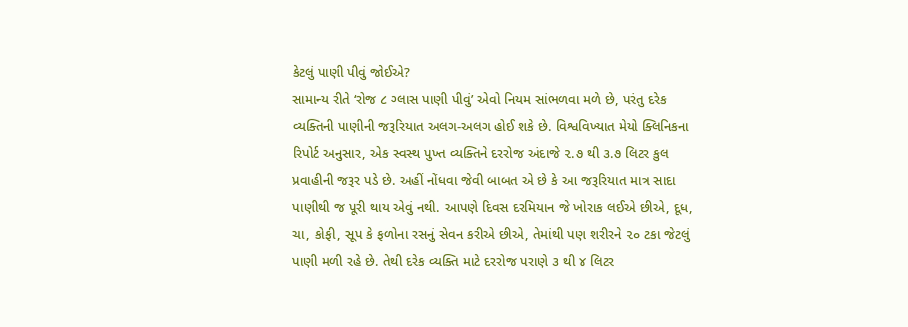કેટલું પાણી પીવું જોઈએ?
સામાન્ય રીતે ‘રોજ ૮ ગ્લાસ પાણી પીવું’ એવો નિયમ સાંભળવા મળે છે, પરંતુ દરેક વ્યક્તિની પાણીની જરૂરિયાત અલગ-અલગ હોઈ શકે છે. વિશ્વવિખ્યાત મેયો ક્લિનિકના રિપોર્ટ અનુસાર, એક સ્વસ્થ પુખ્ત વ્યક્તિને દરરોજ અંદાજે ૨.૭ થી ૩.૭ લિટર કુલ પ્રવાહીની જરૂર પડે છે. અહીં નોંધવા જેવી બાબત એ છે કે આ જરૂરિયાત માત્ર સાદા પાણીથી જ પૂરી થાય એવું નથી. આપણે દિવસ દરમિયાન જે ખોરાક લઈએ છીએ, દૂધ, ચા, કોફી, સૂપ કે ફળોના રસનું સેવન કરીએ છીએ, તેમાંથી પણ શરીરને ૨૦ ટકા જેટલું પાણી મળી રહે છે. તેથી દરેક વ્યક્તિ માટે દરરોજ પરાણે ૩ થી ૪ લિટર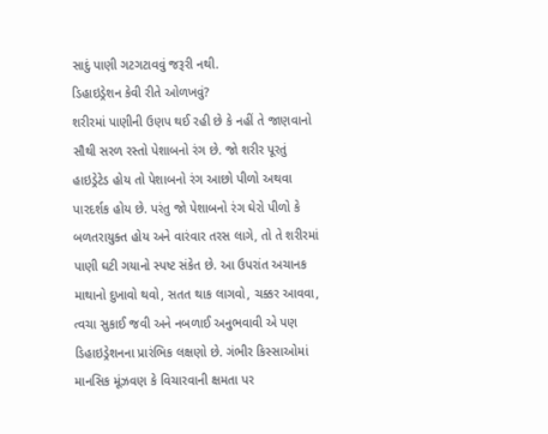સાદું પાણી ગટગટાવવું જરૂરી નથી.
ડિહાઇડ્રેશન કેવી રીતે ઓળખવું?
શરીરમાં પાણીની ઉણપ થઈ રહી છે કે નહીં તે જાણવાનો સૌથી સરળ રસ્તો પેશાબનો રંગ છે. જો શરીર પૂરતું હાઇડ્રેટેડ હોય તો પેશાબનો રંગ આછો પીળો અથવા પારદર્શક હોય છે. પરંતુ જો પેશાબનો રંગ ઘેરો પીળો કે બળતરાયુક્ત હોય અને વારંવાર તરસ લાગે, તો તે શરીરમાં પાણી ઘટી ગયાનો સ્પષ્ટ સંકેત છે. આ ઉપરાંત અચાનક માથાનો દુખાવો થવો, સતત થાક લાગવો, ચક્કર આવવા, ત્વચા સુકાઈ જવી અને નબળાઈ અનુભવાવી એ પણ ડિહાઇડ્રેશનના પ્રારંભિક લક્ષણો છે. ગંભીર કિસ્સાઓમાં માનસિક મૂંઝવણ કે વિચારવાની ક્ષમતા પર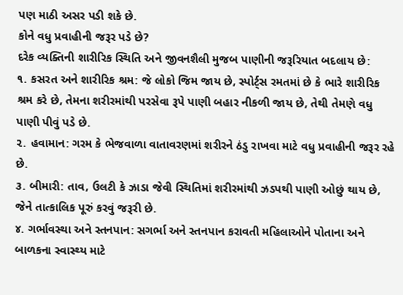પણ માઠી અસર પડી શકે છે.
કોને વધુ પ્રવાહીની જરૂર પડે છે?
દરેક વ્યક્તિની શારીરિક સ્થિતિ અને જીવનશૈલી મુજબ પાણીની જરૂરિયાત બદલાય છે:
૧. કસરત અને શારીરિક શ્રમ: જે લોકો જિમ જાય છે, સ્પોર્ટ્સ રમતમાં છે કે ભારે શારીરિક શ્રમ કરે છે, તેમના શરીરમાંથી પરસેવા રૂપે પાણી બહાર નીકળી જાય છે, તેથી તેમણે વધુ પાણી પીવું પડે છે.
૨. હવામાન: ગરમ કે ભેજવાળા વાતાવરણમાં શરીરને ઠંડુ રાખવા માટે વધુ પ્રવાહીની જરૂર રહે છે.
૩. બીમારી: તાવ, ઉલટી કે ઝાડા જેવી સ્થિતિમાં શરીરમાંથી ઝડપથી પાણી ઓછું થાય છે, જેને તાત્કાલિક પૂરું કરવું જરૂરી છે.
૪. ગર્ભાવસ્થા અને સ્તનપાન: સગર્ભા અને સ્તનપાન કરાવતી મહિલાઓને પોતાના અને બાળકના સ્વાસ્થ્ય માટે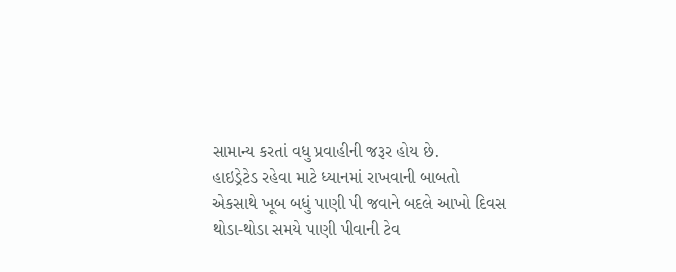સામાન્ય કરતાં વધુ પ્રવાહીની જરૂર હોય છે.
હાઇડ્રેટેડ રહેવા માટે ધ્યાનમાં રાખવાની બાબતો
એકસાથે ખૂબ બધું પાણી પી જવાને બદલે આખો દિવસ થોડા-થોડા સમયે પાણી પીવાની ટેવ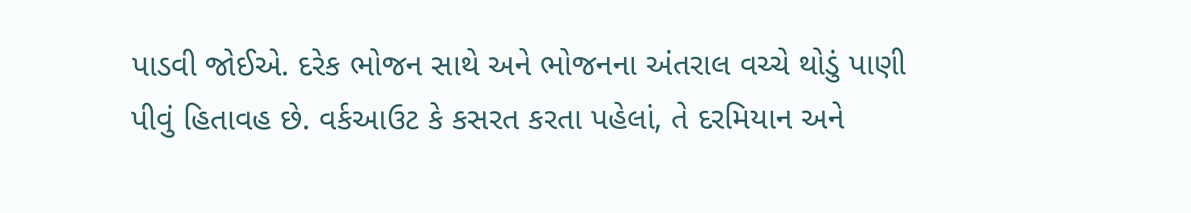પાડવી જોઈએ. દરેક ભોજન સાથે અને ભોજનના અંતરાલ વચ્ચે થોડું પાણી પીવું હિતાવહ છે. વર્કઆઉટ કે કસરત કરતા પહેલાં, તે દરમિયાન અને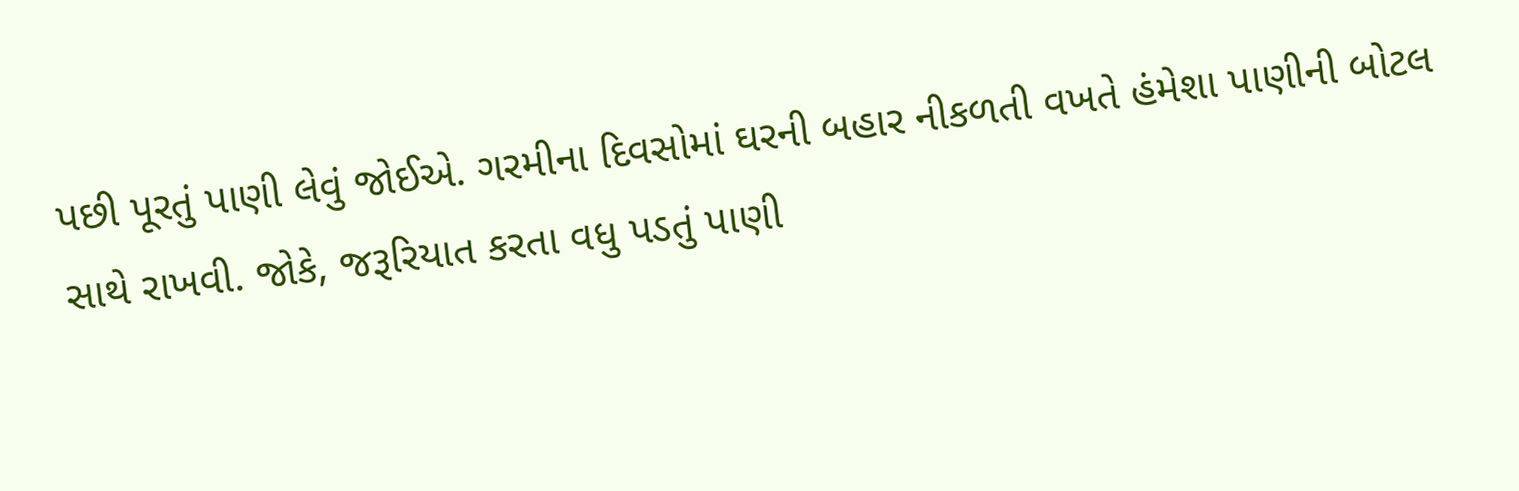પછી પૂરતું પાણી લેવું જોઈએ. ગરમીના દિવસોમાં ઘરની બહાર નીકળતી વખતે હંમેશા પાણીની બોટલ સાથે રાખવી. જોકે, જરૂરિયાત કરતા વધુ પડતું પાણી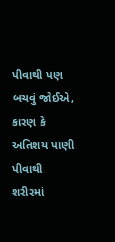પીવાથી પણ બચવું જોઈએ, કારણ કે અતિશય પાણી પીવાથી શરીરમાં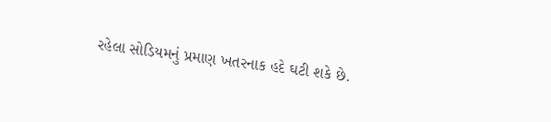રહેલા સોડિયમનું પ્રમાણ ખતરનાક હદે ઘટી શકે છે.